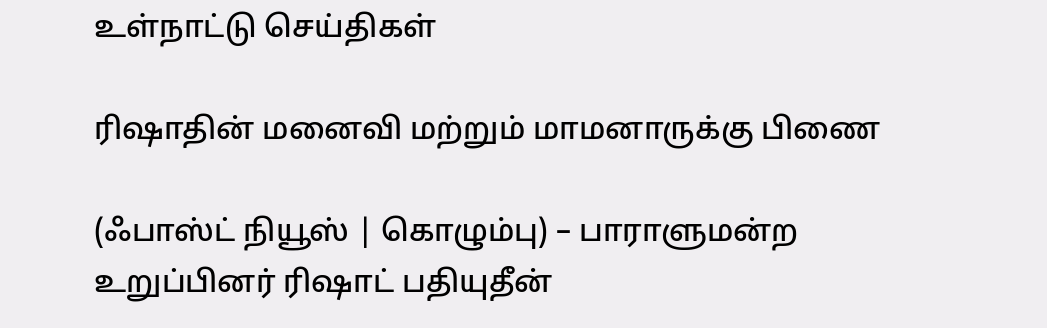உள்நாட்டு செய்திகள்

ரிஷாதின் மனைவி மற்றும் மாமனாருக்கு பிணை

(ஃபாஸ்ட் நியூஸ் | கொழும்பு) – பாராளுமன்ற உறுப்பினர் ரிஷாட் பதியுதீன்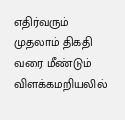எதிர்வரும் முதலாம் திகதி வரை மீண்டும் விளக்கமறியலில்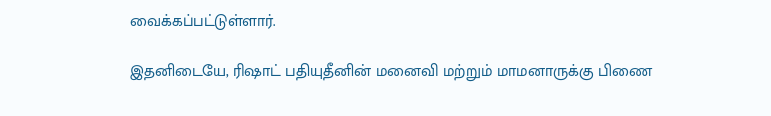வைக்கப்பட்டுள்ளார்.

இதனிடையே, ரிஷாட் பதியுதீனின் மனைவி மற்றும் மாமனாருக்கு பிணை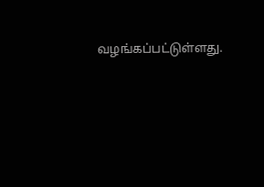வழங்கப்பட்டுள்ளது.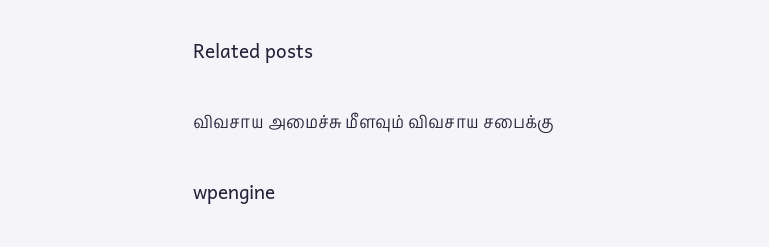Related posts

விவசாய அமைச்சு மீளவும் விவசாய சபைக்கு

wpengine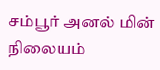சம்பூர் அனல் மின் நிலையம்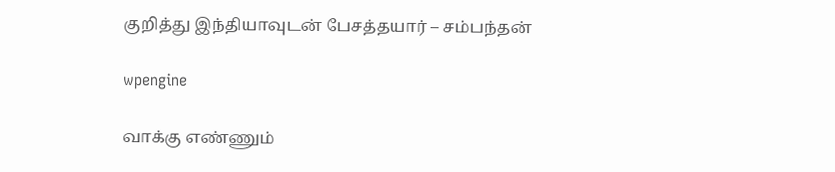குறித்து இந்தியாவுடன் பேசத்தயார் – சம்பந்தன்

wpengine

வாக்கு எண்ணும்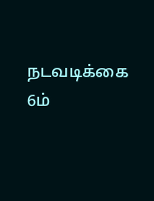நடவடிக்கை 6ம்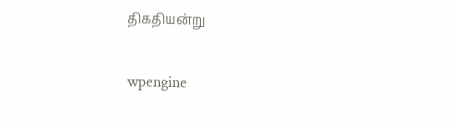திகதியன்று

wpengine